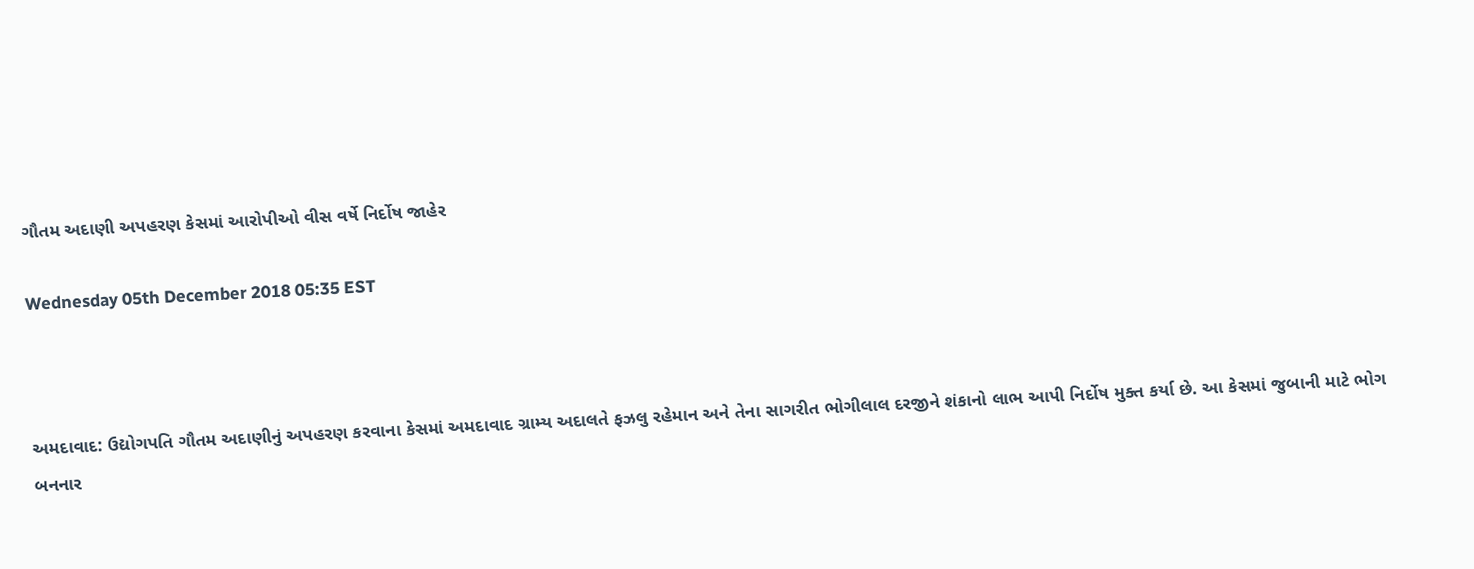ગૌતમ અદાણી અપહરણ કેસમાં આરોપીઓ વીસ વર્ષે નિર્દોષ જાહેર

Wednesday 05th December 2018 05:35 EST



અમદાવાદ: ઉદ્યોગપતિ ગૌતમ અદાણીનું અપહરણ કરવાના કેસમાં અમદાવાદ ગ્રામ્ય અદાલતે ફઝલુ રહેમાન અને તેના સાગરીત ભોગીલાલ દરજીને શંકાનો લાભ આપી નિર્દોષ મુક્ત કર્યા છે. આ કેસમાં જુબાની માટે ભોગ બનનાર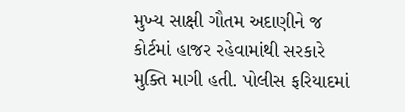મુખ્ય સાક્ષી ગૌતમ અદાણીને જ કોર્ટમાં હાજર રહેવામાંથી સરકારે મુક્તિ માગી હતી. પોલીસ ફરિયાદમાં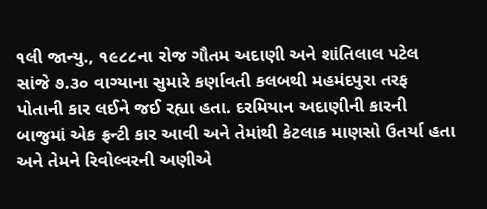૧લી જાન્યુ., ૧૯૮૮ના રોજ ગૌતમ અદાણી અને શાંતિલાલ પટેલ સાંજે ૭.૩૦ વાગ્યાના સુમારે કર્ણાવતી કલબથી મહમંદપુરા તરફ પોતાની કાર લઈને જઈ રહ્યા હતા. દરમિયાન અદાણીની કારની બાજુમાં એક ફ્રન્ટી કાર આવી અને તેમાંથી કેટલાક માણસો ઉતર્યા હતા અને તેમને રિવોલ્વરની અણીએ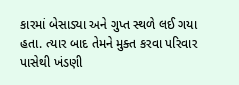કારમાં બેસાડ્યા અને ગુપ્ત સ્થળે લઈ ગયા હતા. ત્યાર બાદ તેમને મુક્ત કરવા પરિવાર પાસેથી ખંડણી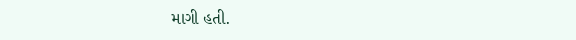માગી હતી.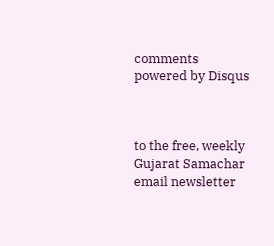comments powered by Disqus



to the free, weekly Gujarat Samachar email newsletter